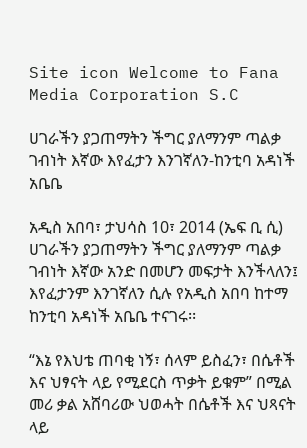Site icon Welcome to Fana Media Corporation S.C

ሀገራችን ያጋጠማትን ችግር ያለማንም ጣልቃ ገብነት እኛው እየፈታን እንገኛለን-ከንቲባ አዳነች አቤቤ

አዲስ አበባ፣ ታህሳስ 10፣ 2014 (ኤፍ ቢ ሲ) ሀገራችን ያጋጠማትን ችግር ያለማንም ጣልቃ ገብነት እኛው አንድ በመሆን መፍታት እንችላለን፤ እየፈታንም እንገኛለን ሲሉ የአዲስ አበባ ከተማ ከንቲባ አዳነች አቤቤ ተናገሩ፡፡

“እኔ የእህቴ ጠባቂ ነኝ፣ ሰላም ይስፈን፣ በሴቶች እና ህፃናት ላይ የሚደርስ ጥቃት ይቁም” በሚል መሪ ቃል አሸባሪው ህወሓት በሴቶች እና ህጻናት ላይ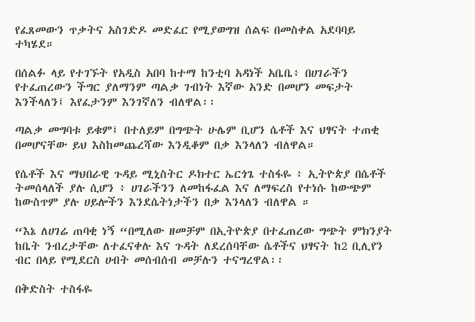የፈጸመውን ጥቃትና አስገድዶ መድፈር የሚያወግዝ ሰልፍ በመስቀል አደባባይ ተካሄደ።

በሰልፉ ላይ የተገኙት የአዲስ አበባ ከተማ ከንቲባ አዳነች አቤቤ፥ በሀገራችን የተፈጠረውን ችግር ያለማንም ጣልቃ ገብነት እኛው አንድ በመሆን መፍታት እንችላለን፤ እየፈታንም እንገኛለን ብለዋል፡፡

ጣልቃ መግባቱ ይቁም፤ በተለይም በግጭት ሁሌም ቢሆን ሴቶች እና ህፃናት ተጠቂ በመሆናቸው ይህ እስከመጨረሻው እንዲቆም በቃ እንላለን ብለዋል።

የሴቶች እና ማህበራዊ ጉዳይ ሚኒስትር ዶክተር ኤርጎጌ ተስፋዬ ፥ ኢትዮጵያ በሴቶች ትመሰላለች ያሉ ሲሆን ፥ ሀገራችንን ለመከፋፈል እና ለማፍረስ የተነሱ ከውጭም ከውስጥም ያሉ ሀይሎችን እንደሴትነታችን በቃ እንላለን ብለዋል ።

“እኔ ለሀገሬ ጠባቂ ነኝ “በሚለው ዘመቻም በኢትዮጵያ በተፈጠረው ግጭት ምክንያት ከቤት ንብረታቸው ለተፈናቀሉ እና ጉዳት ለደረሰባቸው ሴቶችና ህፃናት ከ2 ቢሊየን ብር በላይ የሚደርስ ሀብት መሰብሰብ መቻሉን ተናግረዋል፡፡

በቅድስት ተስፋዬ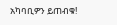አካባቢዎን ይጠብቁ!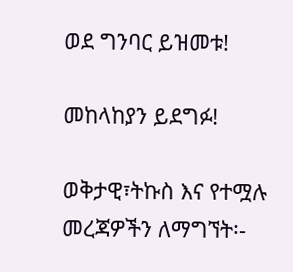ወደ ግንባር ይዝመቱ!

መከላከያን ይደግፉ!

ወቅታዊ፣ትኩስ እና የተሟሉ መረጃዎችን ለማግኘት፡-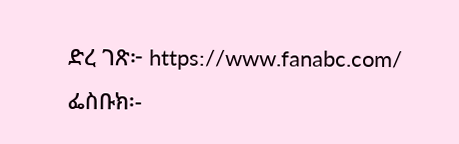ድረ ገጽ፦ https://www.fanabc.com/
ፌስቡክ፡-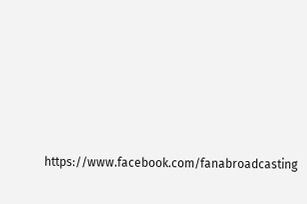https://www.facebook.com/fanabroadcasting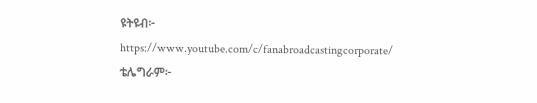ዩትዩብ፦ https://www.youtube.com/c/fanabroadcastingcorporate/
ቴሌግራም፦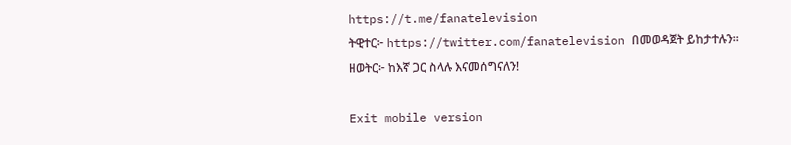https://t.me/fanatelevision
ትዊተር፦ https://twitter.com/fanatelevision በመወዳጀት ይከታተሉን፡፡
ዘወትር፦ ከእኛ ጋር ስላሉ እናመሰግናለን!

Exit mobile version